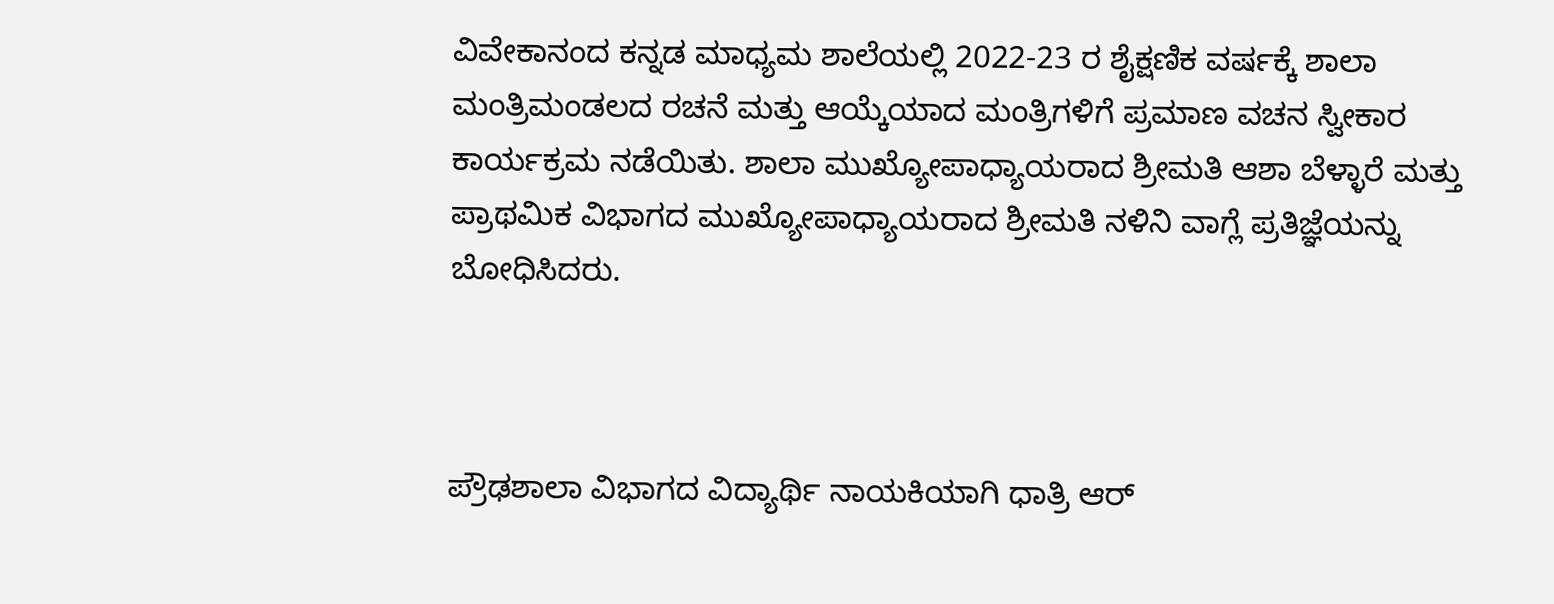ವಿವೇಕಾನಂದ ಕನ್ನಡ ಮಾಧ್ಯಮ ಶಾಲೆಯಲ್ಲಿ 2022-23 ರ ಶೈಕ್ಷಣಿಕ ವರ್ಷಕ್ಕೆ ಶಾಲಾ ಮಂತ್ರಿಮಂಡಲದ ರಚನೆ ಮತ್ತು ಆಯ್ಕೆಯಾದ ಮಂತ್ರಿಗಳಿಗೆ ಪ್ರಮಾಣ ವಚನ ಸ್ವೀಕಾರ ಕಾರ್ಯಕ್ರಮ ನಡೆಯಿತು. ಶಾಲಾ ಮುಖ್ಯೋಪಾಧ್ಯಾಯರಾದ ಶ್ರೀಮತಿ ಆಶಾ ಬೆಳ್ಳಾರೆ ಮತ್ತು ಪ್ರಾಥಮಿಕ ವಿಭಾಗದ ಮುಖ್ಯೋಪಾಧ್ಯಾಯರಾದ ಶ್ರೀಮತಿ ನಳಿನಿ ವಾಗ್ಲೆ ಪ್ರತಿಜ್ಞೆಯನ್ನು ಬೋಧಿಸಿದರು.



ಪ್ರೌಢಶಾಲಾ ವಿಭಾಗದ ವಿದ್ಯಾರ್ಥಿ ನಾಯಕಿಯಾಗಿ ಧಾತ್ರಿ ಆರ್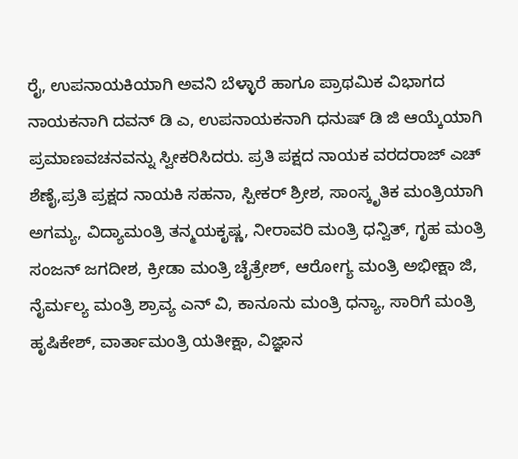ರೈ, ಉಪನಾಯಕಿಯಾಗಿ ಅವನಿ ಬೆಳ್ಳಾರೆ ಹಾಗೂ ಪ್ರಾಥಮಿಕ ವಿಭಾಗದ ನಾಯಕನಾಗಿ ದವನ್ ಡಿ ಎ, ಉಪನಾಯಕನಾಗಿ ಧನುಷ್ ಡಿ ಜಿ ಆಯ್ಕೆಯಾಗಿ ಪ್ರಮಾಣವಚನವನ್ನು ಸ್ವೀಕರಿಸಿದರು. ಪ್ರತಿ ಪಕ್ಷದ ನಾಯಕ ವರದರಾಜ್ ಎಚ್ ಶೆಣೈ,ಪ್ರತಿ ಪ್ರಕ್ಷದ ನಾಯಕಿ ಸಹನಾ, ಸ್ಪೀಕರ್ ಶ್ರೀಶ, ಸಾಂಸ್ಕೃತಿಕ ಮಂತ್ರಿಯಾಗಿ ಅಗಮ್ಯ, ವಿದ್ಯಾಮಂತ್ರಿ ತನ್ಮಯಕೃಷ್ಣ, ನೀರಾವರಿ ಮಂತ್ರಿ ಧನ್ವಿತ್, ಗೃಹ ಮಂತ್ರಿ ಸಂಜನ್ ಜಗದೀಶ, ಕ್ರೀಡಾ ಮಂತ್ರಿ ಚೈತ್ರೇಶ್, ಆರೋಗ್ಯ ಮಂತ್ರಿ ಅಭೀಕ್ಷಾ ಜಿ, ನೈರ್ಮಲ್ಯ ಮಂತ್ರಿ ಶ್ರಾವ್ಯ ಎನ್ ವಿ, ಕಾನೂನು ಮಂತ್ರಿ ಧನ್ಯಾ, ಸಾರಿಗೆ ಮಂತ್ರಿ ಹೃಷಿಕೇಶ್, ವಾರ್ತಾಮಂತ್ರಿ ಯತೀಕ್ಷಾ, ವಿಜ್ಞಾನ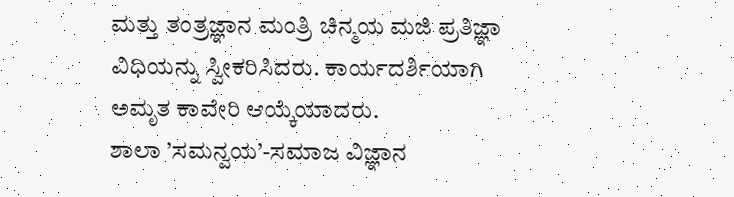ಮತ್ತು ತಂತ್ರಜ್ಞಾನ ಮಂತ್ರಿ ಚಿನ್ಮಯ ಮಜಿ ಪ್ರತಿಜ್ಞಾ ವಿಧಿಯನ್ನು ಸ್ವೀಕರಿಸಿದರು. ಕಾರ್ಯದರ್ಶಿಯಾಗಿ ಅಮೃತ ಕಾವೇರಿ ಆಯ್ಕೆಯಾದರು.
ಶಾಲಾ ’ಸಮನ್ವಯ’-ಸಮಾಜ ವಿಜ್ಞಾನ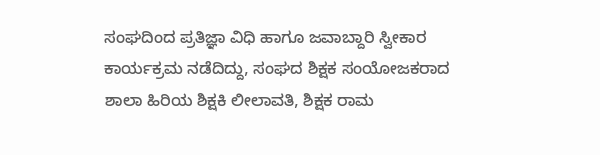ಸಂಘದಿಂದ ಪ್ರತಿಜ್ಞಾ ವಿಧಿ ಹಾಗೂ ಜವಾಬ್ದಾರಿ ಸ್ವೀಕಾರ ಕಾರ್ಯಕ್ರಮ ನಡೆದಿದ್ದು, ಸಂಘದ ಶಿಕ್ಷಕ ಸಂಯೋಜಕರಾದ ಶಾಲಾ ಹಿರಿಯ ಶಿಕ್ಷಕಿ ಲೀಲಾವತಿ, ಶಿಕ್ಷಕ ರಾಮ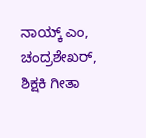ನಾಯ್ಕ್ ಎಂ, ಚಂದ್ರಶೇಖರ್, ಶಿಕ್ಷಕಿ ಗೀತಾ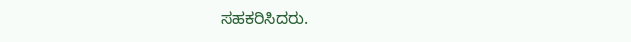ಸಹಕರಿಸಿದರು.